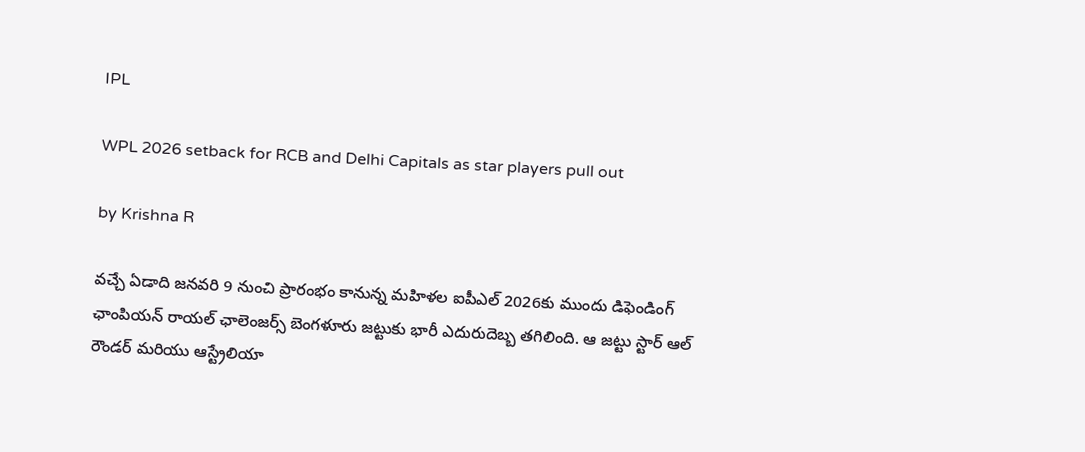IPL

WPL 2026 setback for RCB and Delhi Capitals as star players pull out

by Krishna R

వచ్చే ఏడాది జనవరి 9 నుంచి ప్రారంభం కానున్న మహిళల ఐపీఎల్ 2026కు ముందు డిఫెండింగ్ ఛాంపియన్ రాయల్ ఛాలెంజర్స్ బెంగళూరు జట్టుకు భారీ ఎదురుదెబ్బ తగిలింది. ఆ జట్టు స్టార్ ఆల్ రౌండర్ మరియు ఆస్ట్రేలియా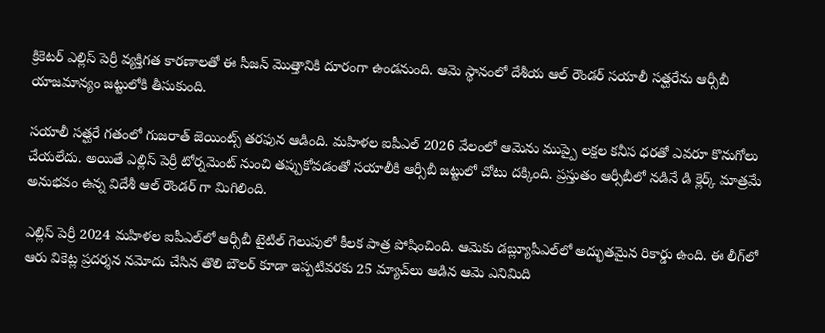క్రికెటర్ ఎల్లిస్ పెర్రీ వ్యక్తిగత కారణాలతో ఈ సీజన్ మొత్తానికి దూరంగా ఉండనుంది. ఆమె స్థానంలో దేశీయ ఆల్ రౌండర్ సయాలీ సత్ఘరేను ఆర్సీబీ యాజమాన్యం జట్టులోకి తీసుకుంది.

సయాలీ సత్ఘరే గతంలో గుజరాత్ జెయింట్స్ తరఫున ఆడింది. మహిళల ఐపీఎల్ 2026 వేలంలో ఆమెను ముప్పై లక్షల కనీస ధరతో ఎవరూ కొనుగోలు చేయలేదు. అయితే ఎల్లిస్ పెర్రీ టోర్నమెంట్ నుంచి తప్పుకోవడంతో సయాలీకి ఆర్సీబీ జట్టులో చోటు దక్కింది. ప్రస్తుతం ఆర్సీబీలో నడినే డి క్లెర్క్ మాత్రమే అనుభవం ఉన్న విదేశీ ఆల్ రౌండర్ గా మిగిలింది.

ఎల్లిస్ పెర్రీ 2024 మహిళల ఐపీఎల్‌లో ఆర్సీబీ టైటిల్ గెలుపులో కీలక పాత్ర పోషించింది. ఆమెకు డబ్ల్యూపీఎల్‌లో అద్భుతమైన రికార్డు ఉంది. ఈ లీగ్‌లో ఆరు వికెట్ల ప్రదర్శన నమోదు చేసిన తొలి బౌలర్ కూడా ఇప్పటివరకు 25 మ్యాచ్‌లు ఆడిన ఆమె ఎనిమిది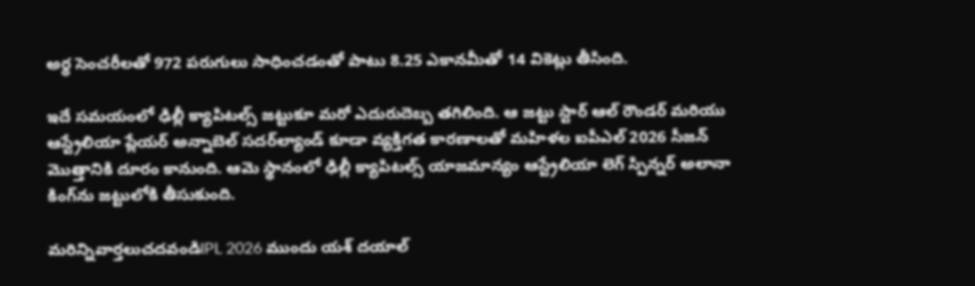అర్ధ సెంచరీలతో 972 పరుగులు సాధించడంతో పాటు 8.25 ఎకానమీతో 14 వికెట్లు తీసింది.

ఇదే సమయంలో ఢిల్లీ క్యాపిటల్స్ జట్టుకూ మరో ఎదురుదెబ్బ తగిలింది. ఆ జట్టు స్టార్ ఆల్ రౌండర్ మరియు ఆస్ట్రేలియా ప్లేయర్ అన్నాబెల్ సదర్‌ల్యాండ్ కూడా వ్యక్తిగత కారణాలతో మహిళల ఐపీఎల్ 2026 సీజన్ మొత్తానికి దూరం కానుంది. ఆమె స్థానంలో ఢిల్లీ క్యాపిటల్స్ యాజమాన్యం ఆస్ట్రేలియా లెగ్ స్పిన్నర్ అలానా కింగ్‌ను జట్టులోకి తీసుకుంది.

మరిన్నివార్తలుచదవండిIPL 2026 ముందు యశ్ దయాల్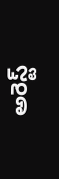అరెస్ట్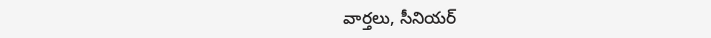వార్తలు, సీనియర్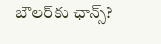బౌలర్‌కు ఛాన్స్?